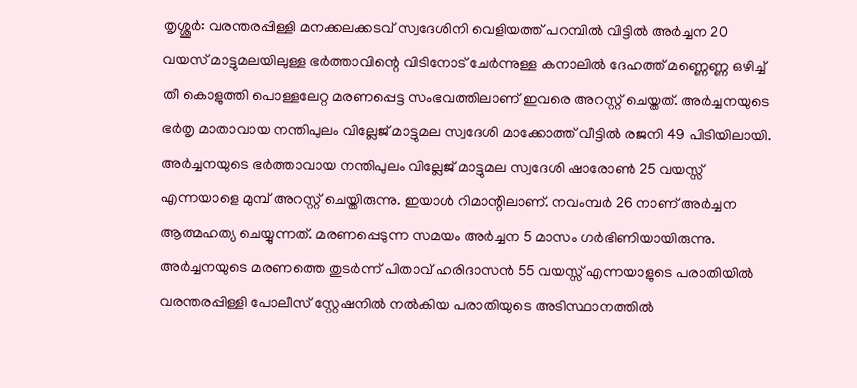തൃശ്ശൂർ: വരന്തരപ്പിള്ളി മനക്കലക്കടവ് സ്വദേശിനി വെളിയത്ത് പറമ്പിൽ വിട്ടിൽ അർച്ചന 20 വയസ് മാട്ടുമലയിലുള്ള ഭർത്താവിന്റെ വിടിനോട് ചേർന്നുള്ള കനാലിൽ ദേഹത്ത് മണ്ണെണ്ണ ഒഴിച്ച് തീ കൊളുത്തി പൊള്ളലേറ്റ മരണപ്പെട്ട സംഭവത്തിലാണ് ഇവരെ അറസ്റ്റ് ചെയ്തത്. അർച്ചനയുടെ ഭർതൃ മാതാവായ നന്തിപുലം വില്ലേജ് മാട്ടുമല സ്വദേശി മാക്കോത്ത് വീട്ടിൽ രജനി 49 പിടിയിലായി.
അർച്ചനയുടെ ഭർത്താവായ നന്തിപുലം വില്ലേജ് മാട്ടുമല സ്വദേശി ഷാരോൺ 25 വയസ്സ് എന്നയാളെ മുമ്പ് അറസ്റ്റ് ചെയ്തിരുന്നു. ഇയാൾ റിമാന്റിലാണ്. നവംമ്പർ 26 നാണ് അർച്ചന ആത്മഹത്യ ചെയ്യുന്നത്. മരണപ്പെടുന്ന സമയം അർച്ചന 5 മാസം ഗർഭിണിയായിരുന്നു.
അർച്ചനയുടെ മരണത്തെ തുടർന്ന് പിതാവ് ഹരിദാസൻ 55 വയസ്സ് എന്നയാളുടെ പരാതിയിൽ വരന്തരപ്പിള്ളി പോലീസ് സ്റ്റേഷനിൽ നൽകിയ പരാതിയുടെ അടിസ്ഥാനത്തിൽ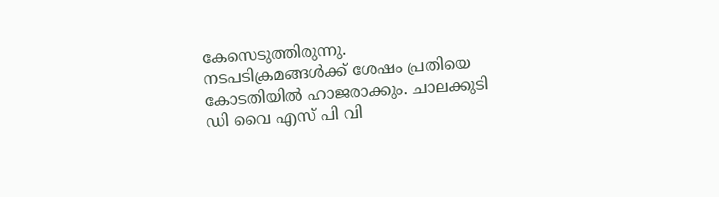കേസെടുത്തിരുന്നു. നടപടിക്രമങ്ങൾക്ക് ശേഷം പ്രതിയെ കോടതിയിൽ ഹാജരാക്കും. ചാലക്കുടി ഡി വൈ എസ് പി വി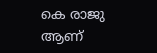കെ രാജു ആണ്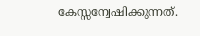കേസ്സന്വേഷിക്കുന്നത്.